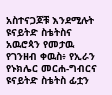አስተናጋጆቹ እንደሚሉት ዩናይትድ ስቴትስና አዉሮጳን የመታዉ የገንዘብ ቀዉስ፥ የኢራን የኑክሌር መርሐ-ግብርና ዩናይትድ ስቴትስ ፊቷን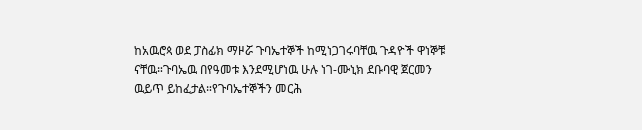ከአዉሮጳ ወደ ፓስፊክ ማዞሯ ጉባኤተኞች ከሚነጋገሩባቸዉ ጉዳዮች ዋነኞቹ ናቸዉ።ጉባኤዉ በየዓመቱ እንደሚሆነዉ ሁሉ ነገ-ሙኒክ ደቡባዊ ጀርመን ዉይጥ ይከፈታል።የጉባኤተኞችን መርሕ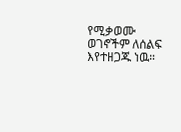የሚቃወሙ ወገኖችም ለሰልፍ እየተዘጋጁ ነዉ።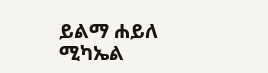ይልማ ሐይለ ሚካኤል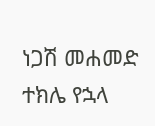ነጋሽ መሐመድ
ተክሌ የኋላ